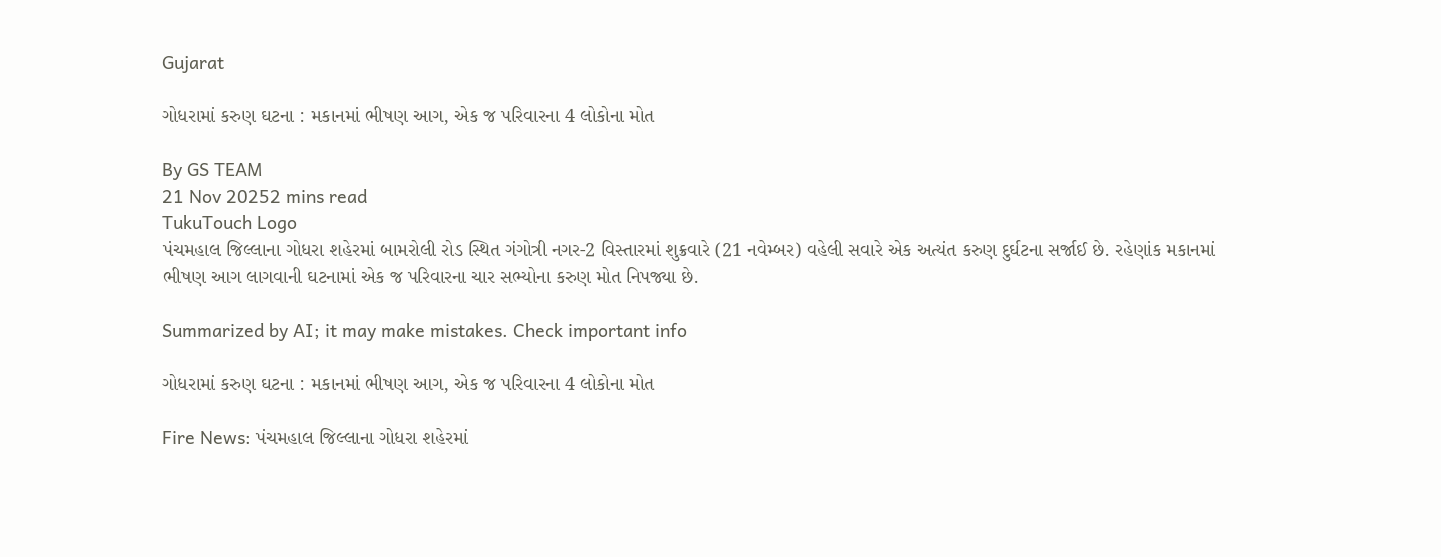Gujarat

ગોધરામાં કરુણ ઘટના : મકાનમાં ભીષણ આગ, એક જ પરિવારના 4 લોકોના મોત

By GS TEAM
21 Nov 20252 mins read
TukuTouch Logo
પંચમહાલ જિલ્લાના ગોધરા શહેરમાં બામરોલી રોડ સ્થિત ગંગોત્રી નગર-2 વિસ્તારમાં શુક્રવારે (21 નવેમ્બર) વહેલી સવારે એક અત્યંત કરુણ દુર્ઘટના સર્જાઈ છે. રહેણાંક મકાનમાં ભીષણ આગ લાગવાની ઘટનામાં એક જ પરિવારના ચાર સભ્યોના કરુણ મોત નિપજ્યા છે.

Summarized by AI; it may make mistakes. Check important info

ગોધરામાં કરુણ ઘટના : મકાનમાં ભીષણ આગ, એક જ પરિવારના 4 લોકોના મોત

Fire News: પંચમહાલ જિલ્લાના ગોધરા શહેરમાં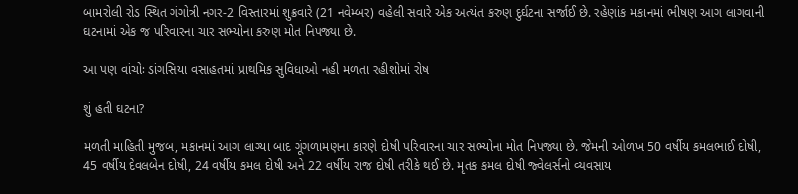બામરોલી રોડ સ્થિત ગંગોત્રી નગર-2 વિસ્તારમાં શુક્રવારે (21 નવેમ્બર) વહેલી સવારે એક અત્યંત કરુણ દુર્ઘટના સર્જાઈ છે. રહેણાંક મકાનમાં ભીષણ આગ લાગવાની ઘટનામાં એક જ પરિવારના ચાર સભ્યોના કરુણ મોત નિપજ્યા છે.

આ પણ વાંચોઃ ડાંગસિયા વસાહતમાં પ્રાથમિક સુવિધાઓ નહી મળતા રહીશોમાં રોષ

શું હતી ઘટના?

મળતી માહિતી મુજબ, મકાનમાં આગ લાગ્યા બાદ ગૂંગળામણના કારણે દોષી પરિવારના ચાર સભ્યોના મોત નિપજ્યા છે. જેમની ઓળખ 50 વર્ષીય કમલભાઈ દોષી, 45 વર્ષીય દેવલબેન દોષી, 24 વર્ષીય કમલ દોષી અને 22 વર્ષીય રાજ દોષી તરીકે થઈ છે. મૃતક કમલ દોષી જ્વેલર્સનો વ્યવસાય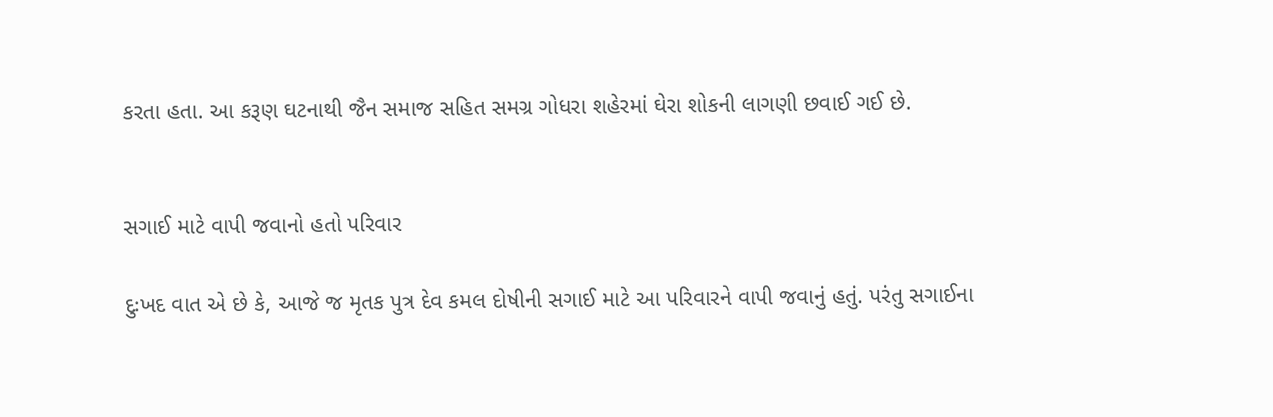કરતા હતા. આ કરૂણ ઘટનાથી જૈન સમાજ સહિત સમગ્ર ગોધરા શહેરમાં ઘેરા શોકની લાગણી છવાઈ ગઈ છે.


સગાઈ માટે વાપી જવાનો હતો પરિવાર

દુઃખદ વાત એ છે કે, આજે જ મૃતક પુત્ર દેવ કમલ દોષીની સગાઈ માટે આ પરિવારને વાપી જવાનું હતું. પરંતુ સગાઈના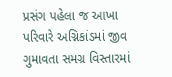પ્રસંગ પહેલા જ આખા પરિવારે અગ્નિકાંડમાં જીવ ગુમાવતા સમગ્ર વિસ્તારમાં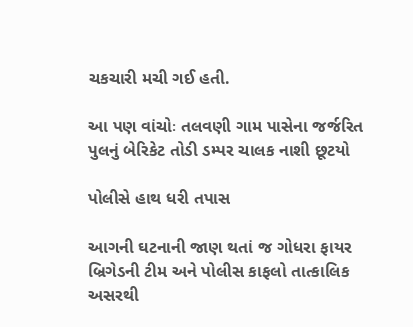ચકચારી મચી ગઈ હતી.

આ પણ વાંચોઃ તલવણી ગામ પાસેના જર્જરિત પુલનું બેરિકેટ તોડી ડમ્પર ચાલક નાશી છૂટયો

પોલીસે હાથ ધરી તપાસ

આગની ઘટનાની જાણ થતાં જ ગોધરા ફાયર બ્રિગેડની ટીમ અને પોલીસ કાફલો તાત્કાલિક અસરથી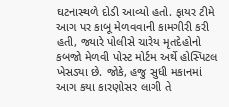ઘટનાસ્થળે દોડી આવ્યો હતો. ફાયર ટીમે આગ પર કાબૂ મેળવવાની કામગીરી કરી હતી, જ્યારે પોલીસે ચારેય મૃતદેહોનો કબજો મેળવી પોસ્ટ મોર્ટમ અર્થે હોસ્પિટલ ખેસડ્યા છે. જોકે, હજુ સુધી મકાનમાં આગ કયા કારણોસર લાગી તે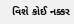વિશે કોઈ નક્કર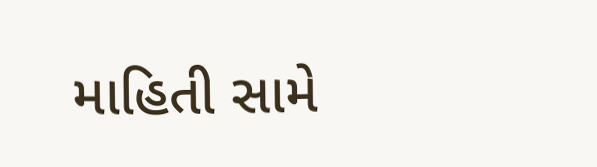માહિતી સામે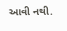આવી નથી.